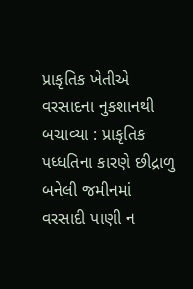પ્રાકૃતિક ખેતીએ વરસાદના નુકશાનથી બચાવ્યા : પ્રાકૃતિક પધ્ધતિના કારણે છીદ્રાળુ બનેલી જમીનમાં વરસાદી પાણી ન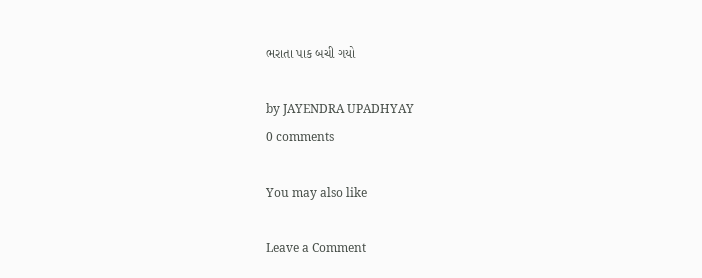ભરાતા પાક બચી ગયો

by JAYENDRA UPADHYAY
0 comments

You may also like

Leave a Comment